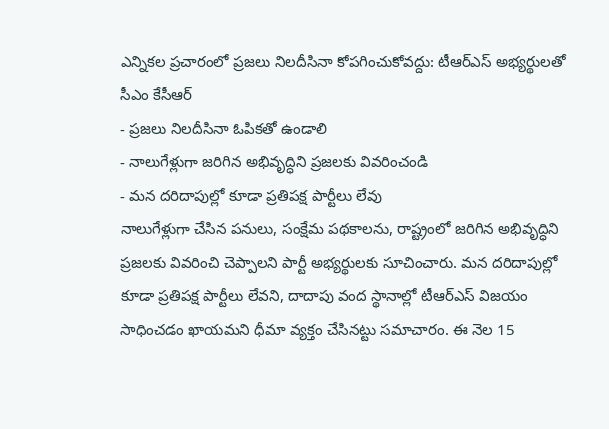ఎన్నికల ప్రచారంలో ప్రజలు నిలదీసినా కోపగించుకోవద్దు: టీఆర్ఎస్ అభ్యర్థులతో సీఎం కేసీఆర్
- ప్రజలు నిలదీసినా ఓపికతో ఉండాలి
- నాలుగేళ్లుగా జరిగిన అభివృద్ధిని ప్రజలకు వివరించండి
- మన దరిదాపుల్లో కూడా ప్రతిపక్ష పార్టీలు లేవు
నాలుగేళ్లుగా చేసిన పనులు, సంక్షేమ పథకాలను, రాష్ట్రంలో జరిగిన అభివృద్ధిని ప్రజలకు వివరించి చెప్పాలని పార్టీ అభ్యర్థులకు సూచించారు. మన దరిదాపుల్లో కూడా ప్రతిపక్ష పార్టీలు లేవని, దాదాపు వంద స్థానాల్లో టీఆర్ఎస్ విజయం సాధించడం ఖాయమని ధీమా వ్యక్తం చేసినట్టు సమాచారం. ఈ నెల 15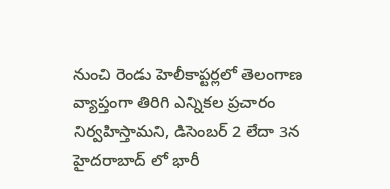నుంచి రెండు హెలీకాప్టర్లలో తెలంగాణ వ్యాప్తంగా తిరిగి ఎన్నికల ప్రచారం నిర్వహిస్తామని, డిసెంబర్ 2 లేదా 3న హైదరాబాద్ లో భారీ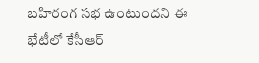బహిరంగ సభ ఉంటుందని ఈ భేటీలో కేసీఆర్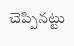చెప్పినట్టు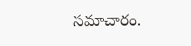సమాచారం.